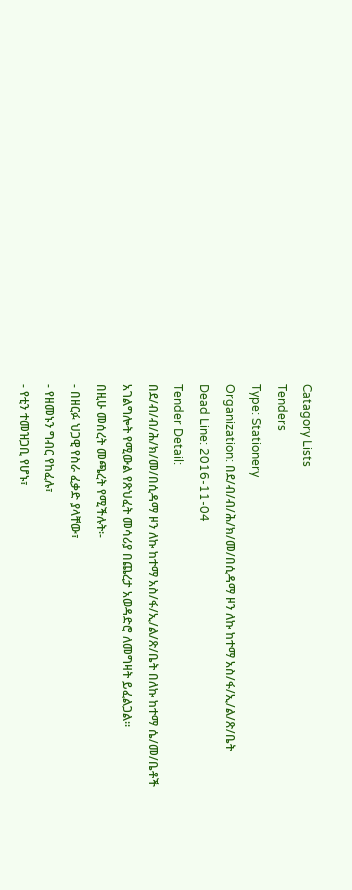Catagory Lists
Tenders
Type: Stationery
Organization: በደ/ብ/ብ/ሕ/ክ/መ/በሲዳማ ዞን ለኩ ከተማ አስ/ፋ/ኢ/ል/ጽ/ቤት
Dead Line: 2016-11-04
Tender Detail:
በደ/ብ/ብ/ሕ/ክ/መ/በሲዳማ ዞን ለኩ ከተማ አስ/ፋ/ኢ/ል/ጽ/ቤት በለኩ ከተማ ሴ/መ/ቤቶች አገልግሎት የሚውል የጽህፈት መሳሪያ በጨረታ አወዳድሮ ለመግዛት ይፈልጋል፡፡
በዚሁ መሰረት መጫረት የሚችሉት፡-
- በዘርፉ ህጋዊ የስራ ፈቃድ ያላቸው፣
- የዘመኑን ግብር የከፈሉ፣
- የቲን ተመዝጋቢ የሆኑ፣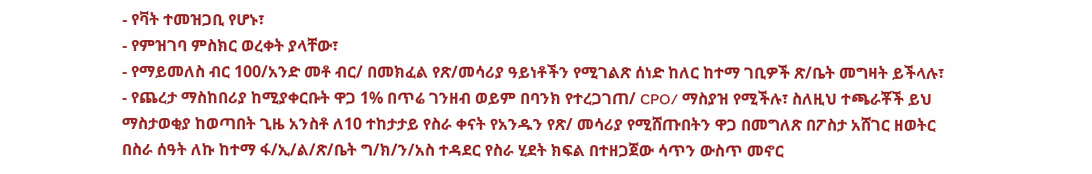- የቫት ተመዝጋቢ የሆኑ፣
- የምዝገባ ምስክር ወረቀት ያላቸው፣
- የማይመለስ ብር 100/አንድ መቶ ብር/ በመክፈል የጽ/መሳሪያ ዓይነቶችን የሚገልጽ ሰነድ ከለር ከተማ ገቢዎች ጽ/ቤት መግዛት ይችላሉ፣
- የጨረታ ማስከበሪያ ከሚያቀርቡት ዋጋ 1% በጥሬ ገንዘብ ወይም በባንክ የተረጋገጠ/ CPO/ ማስያዝ የሚችሉ፣ ስለዚህ ተጫራቾች ይህ ማስታወቂያ ከወጣበት ጊዜ አንስቶ ለ10 ተከታታይ የስራ ቀናት የአንዱን የጽ/ መሳሪያ የሚሸጡበትን ዋጋ በመግለጽ በፖስታ አሸገር ዘወትር በስራ ሰዓት ለኩ ከተማ ፋ/ኢ/ል/ጽ/ቤት ግ/ክ/ን/አስ ተዳደር የስራ ሂደት ክፍል በተዘጋጀው ሳጥን ውስጥ መኖር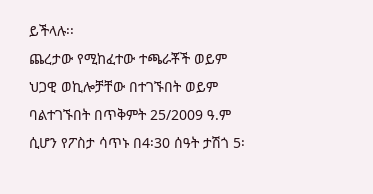ይችላሉ፡፡
ጨረታው የሚከፈተው ተጫራቾች ወይም ህጋዊ ወኪሎቻቸው በተገኙበት ወይም ባልተገኙበት በጥቅምት 25/2009 ዓ.ም ሲሆን የፖስታ ሳጥኑ በ4፡30 ሰዓት ታሽጎ 5፡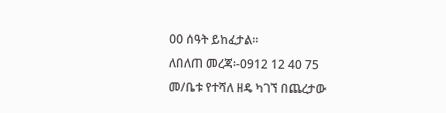00 ሰዓት ይከፈታል፡፡
ለበለጠ መረጃ፡-0912 12 40 75
መ/ቤቱ የተሻለ ዘዴ ካገኘ በጨረታው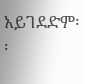አይገደድም፡፡